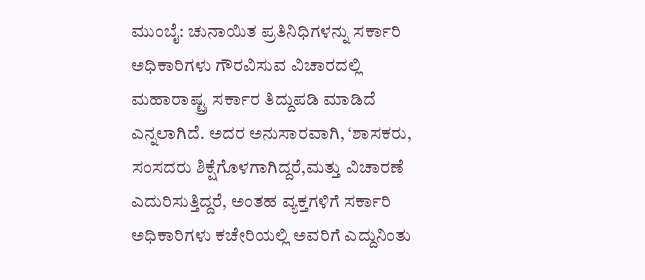ಮುಂಬೈ: ಚುನಾಯಿತ ಪ್ರತಿನಿಧಿಗಳನ್ನು ಸರ್ಕಾರಿ ಅಧಿಕಾರಿಗಳು ಗೌರವಿಸುವ ವಿಚಾರದಲ್ಲಿ ಮಹಾರಾಷ್ಟ್ರ ಸರ್ಕಾರ ತಿದ್ದುಪಡಿ ಮಾಡಿದೆ ಎನ್ನಲಾಗಿದೆ. ಅದರ ಅನುಸಾರವಾಗಿ, ‘ಶಾಸಕರು, ಸಂಸದರು ಶಿಕ್ಷೆಗೊಳಗಾಗಿದ್ದರೆ,ಮತ್ತು ವಿಚಾರಣೆ ಎದುರಿಸುತ್ತಿದ್ದರೆ, ಅಂತಹ ವ್ಯಕ್ತಗಳಿಗೆ ಸರ್ಕಾರಿ ಅಧಿಕಾರಿಗಳು ಕಚೇರಿಯಲ್ಲಿ ಅವರಿಗೆ ಎದ್ದುನಿಂತು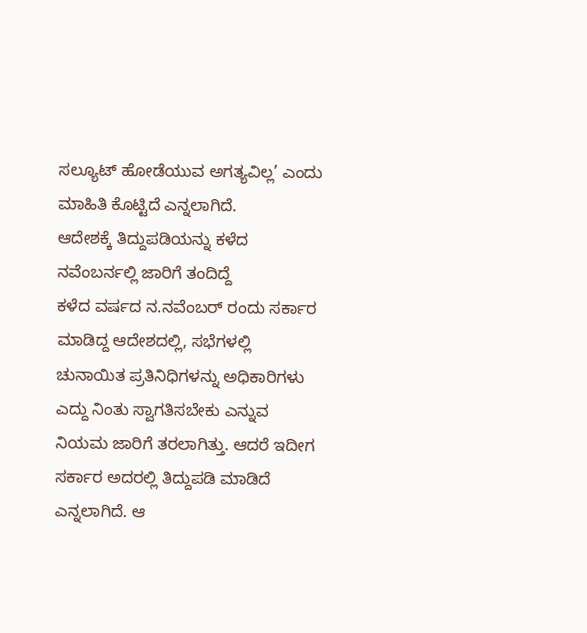ಸಲ್ಯೂಟ್ ಹೋಡೆಯುವ ಅಗತ್ಯವಿಲ್ಲ’ ಎಂದು ಮಾಹಿತಿ ಕೊಟ್ಟಿದೆ ಎನ್ನಲಾಗಿದೆ.
ಆದೇಶಕ್ಕೆ ತಿದ್ದುಪಡಿಯನ್ನು ಕಳೆದ ನವೆಂಬರ್ನಲ್ಲಿ ಜಾರಿಗೆ ತಂದಿದ್ದೆ
ಕಳೆದ ವರ್ಷದ ನ.ನವೆಂಬರ್ ರಂದು ಸರ್ಕಾರ ಮಾಡಿದ್ದ ಆದೇಶದಲ್ಲಿ, ಸಭೆಗಳಲ್ಲಿ ಚುನಾಯಿತ ಪ್ರತಿನಿಧಿಗಳನ್ನು ಅಧಿಕಾರಿಗಳು ಎದ್ದು ನಿಂತು ಸ್ವಾಗತಿಸಬೇಕು ಎನ್ನುವ ನಿಯಮ ಜಾರಿಗೆ ತರಲಾಗಿತ್ತು. ಆದರೆ ಇದೀಗ ಸರ್ಕಾರ ಅದರಲ್ಲಿ ತಿದ್ದುಪಡಿ ಮಾಡಿದೆ ಎನ್ನಲಾಗಿದೆ. ಆ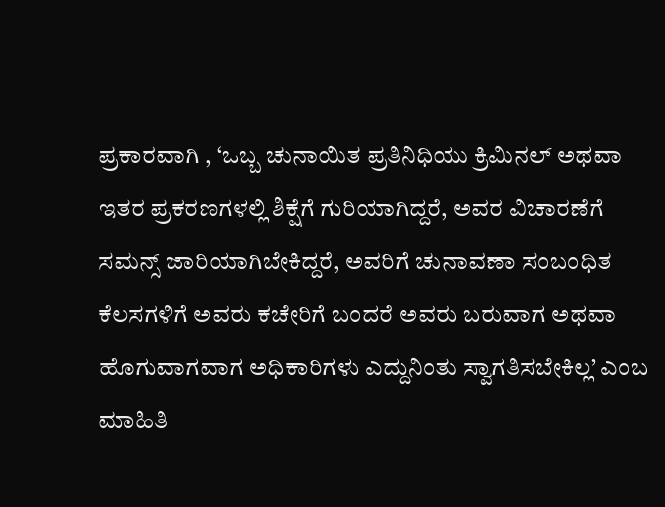ಪ್ರಕಾರವಾಗಿ , ‘ಒಬ್ಬ ಚುನಾಯಿತ ಪ್ರತಿನಿಧಿಯು ಕ್ರಿಮಿನಲ್ ಅಥವಾ ಇತರ ಪ್ರಕರಣಗಳಲ್ಲಿ ಶಿಕ್ಷೆಗೆ ಗುರಿಯಾಗಿದ್ದರೆ, ಅವರ ವಿಚಾರಣೆಗೆ ಸಮನ್ಸ್ ಜಾರಿಯಾಗಿಬೇಕಿದ್ದರೆ, ಅವರಿಗೆ ಚುನಾವಣಾ ಸಂಬಂಧಿತ ಕೆಲಸಗಳಿಗೆ ಅವರು ಕಚೇರಿಗೆ ಬಂದರೆ ಅವರು ಬರುವಾಗ ಅಥವಾ ಹೊಗುವಾಗವಾಗ ಅಧಿಕಾರಿಗಳು ಎದ್ದುನಿಂತು ಸ್ವಾಗತಿಸಬೇಕಿಲ್ಲ’ ಎಂಬ ಮಾಹಿತಿ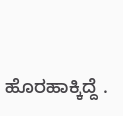ಹೊರಹಾಕ್ಕಿದ್ದೆ .